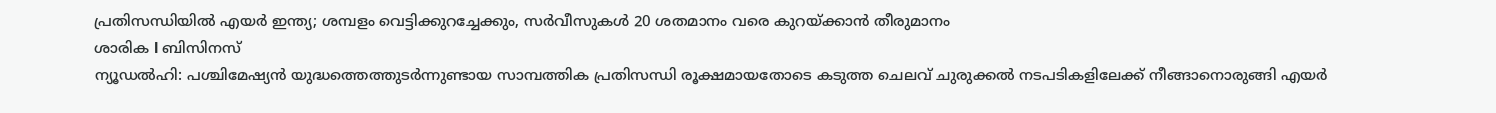പ്രതിസന്ധിയിൽ എയർ ഇന്ത്യ; ശമ്പളം വെട്ടിക്കുറച്ചേക്കും, സർവീസുകൾ 20 ശതമാനം വരെ കുറയ്ക്കാൻ തീരുമാനം
ശാരിക l ബിസിനസ്
ന്യൂഡൽഹി: പശ്ചിമേഷ്യൻ യുദ്ധത്തെത്തുടർന്നുണ്ടായ സാമ്പത്തിക പ്രതിസന്ധി രൂക്ഷമായതോടെ കടുത്ത ചെലവ് ചുരുക്കൽ നടപടികളിലേക്ക് നീങ്ങാനൊരുങ്ങി എയർ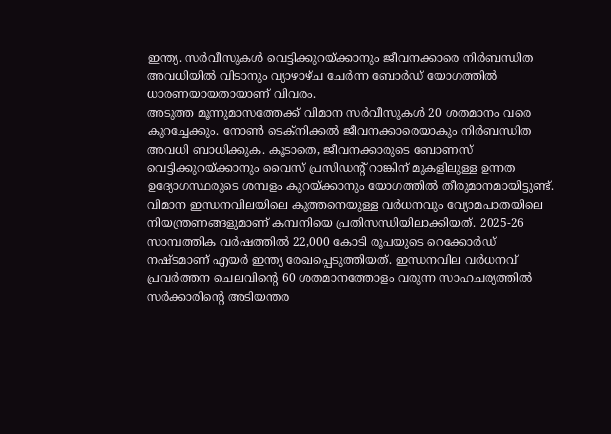ഇന്ത്യ. സർവീസുകൾ വെട്ടിക്കുറയ്ക്കാനും ജീവനക്കാരെ നിർബന്ധിത അവധിയിൽ വിടാനും വ്യാഴാഴ്ച ചേർന്ന ബോർഡ് യോഗത്തിൽ ധാരണയായതായാണ് വിവരം.
അടുത്ത മൂന്നുമാസത്തേക്ക് വിമാന സർവീസുകൾ 20 ശതമാനം വരെ കുറച്ചേക്കും. നോൺ ടെക്നിക്കൽ ജീവനക്കാരെയാകും നിർബന്ധിത അവധി ബാധിക്കുക. കൂടാതെ, ജീവനക്കാരുടെ ബോണസ് വെട്ടിക്കുറയ്ക്കാനും വൈസ് പ്രസിഡന്റ് റാങ്കിന് മുകളിലുള്ള ഉന്നത ഉദ്യോഗസ്ഥരുടെ ശമ്പളം കുറയ്ക്കാനും യോഗത്തിൽ തീരുമാനമായിട്ടുണ്ട്.
വിമാന ഇന്ധനവിലയിലെ കുത്തനെയുള്ള വർധനവും വ്യോമപാതയിലെ നിയന്ത്രണങ്ങളുമാണ് കമ്പനിയെ പ്രതിസന്ധിയിലാക്കിയത്. 2025-26 സാമ്പത്തിക വർഷത്തിൽ 22,000 കോടി രൂപയുടെ റെക്കോർഡ് നഷ്ടമാണ് എയർ ഇന്ത്യ രേഖപ്പെടുത്തിയത്. ഇന്ധനവില വർധനവ് പ്രവർത്തന ചെലവിന്റെ 60 ശതമാനത്തോളം വരുന്ന സാഹചര്യത്തിൽ സർക്കാരിന്റെ അടിയന്തര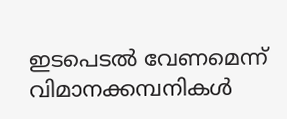ഇടപെടൽ വേണമെന്ന് വിമാനക്കമ്പനികൾ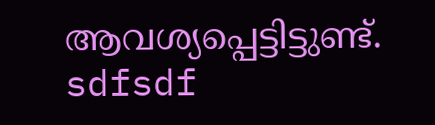ആവശ്യപ്പെട്ടിട്ടുണ്ട്.
sdfsdf